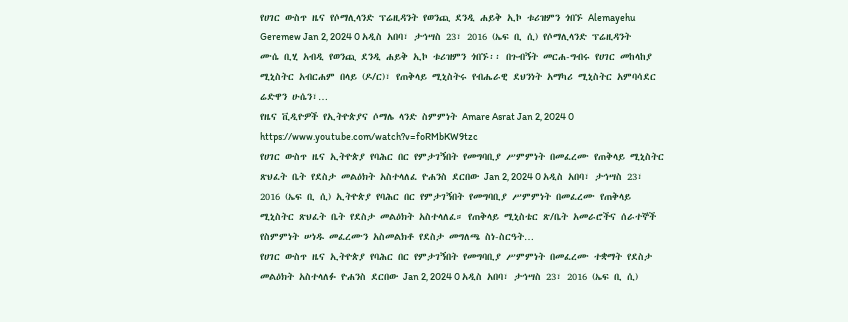የሀገር ውስጥ ዜና የሶማሊላንድ ፕሬዚዳንት የወንጪ ደንዲ ሐይቅ ኢኮ ቱሪዝምን ጎበኙ Alemayehu Geremew Jan 2, 2024 0 አዲስ አበባ፣ ታኅሣስ 23፣ 2016 (ኤፍ ቢ ሲ) የሶማሊላንድ ፕሬዚዳንት ሙሴ ቢሂ አብዲ የወንጪ ደንዲ ሐይቅ ኢኮ ቱሪዝምን ጎበኙ፡፡ በጉብኝት መርሐ-ግብሩ የሀገር መከላከያ ሚኒስትር አብርሐም በላይ (ዶ/ር)፣ የጠቅላይ ሚኒስትሩ የብሔራዊ ደህንነት አማካሪ ሚኒስትር አምባሳደር ሬድዋን ሁሴን፣…
የዜና ቪዲዮዎች የኢትዮጵያና ሶማሌ ላንድ ስምምነት Amare Asrat Jan 2, 2024 0 https://www.youtube.com/watch?v=foRMbKW9tzc
የሀገር ውስጥ ዜና ኢትዮጵያ የባሕር በር የምታገኝበት የመግባቢያ ሥምምነት በመፈረሙ የጠቅላይ ሚኒስትር ጽህፈት ቤት የደስታ መልዕክት አስተላለፈ ዮሐንስ ደርበው Jan 2, 2024 0 አዲስ አበባ፣ ታኅሣስ 23፣ 2016 (ኤፍ ቢ ሲ) ኢትዮጵያ የባሕር በር የምታገኝበት የመግባቢያ ሥምምነት በመፈረሙ የጠቅላይ ሚኒስትር ጽህፈት ቤት የደስታ መልዕክት አስተላለፈ። የጠቅላይ ሚኒስቴር ጽ/ቤት አመራሮችና ሰራተኞች የስምምነት ሠነዱ መፈረሙን አስመልክቶ የደስታ መግለጫ ስነ-ስርዓት…
የሀገር ውስጥ ዜና ኢትዮጵያ የባሕር በር የምታገኝበት የመግባቢያ ሥምምነት በመፈረሙ ተቋማት የደስታ መልዕክት አስተላለፉ ዮሐንስ ደርበው Jan 2, 2024 0 አዲስ አበባ፣ ታኅሣስ 23፣ 2016 (ኤፍ ቢ ሲ)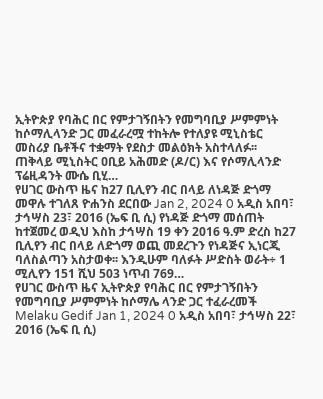ኢትዮጵያ የባሕር በር የምታገኝበትን የመግባቢያ ሥምምነት ከሶማሊላንድ ጋር መፈራረሟ ተከትሎ የተለያዩ ሚኒስቴር መስሪያ ቤቶችና ተቋማት የደስታ መልዕክት አስተላለፉ፡፡ ጠቅላይ ሚኒስትር ዐቢይ አሕመድ (ዶ/ር) እና የሶማሊላንድ ፕሬዚዳንት ሙሴ ቢሂ…
የሀገር ውስጥ ዜና ከ27 ቢሊየን ብር በላይ ለነዳጅ ድጎማ መዋሉ ተገለጸ ዮሐንስ ደርበው Jan 2, 2024 0 አዲስ አበባ፣ ታኅሣስ 23፣ 2016 (ኤፍ ቢ ሲ) የነዳጅ ድጎማ መሰጠት ከተጀመረ ወዲህ እስከ ታኅሣስ 19 ቀን 2016 ዓ.ም ድረስ ከ27 ቢሊየን ብር በላይ ለድጎማ ወጪ መደረጉን የነዳጅና ኢነርጂ ባለስልጣን አስታወቀ፡፡ እንዲሁም ባለፉት ሥድስት ወራት÷ 1 ሚሊየን 151 ሺህ 503 ነጥብ 769…
የሀገር ውስጥ ዜና ኢትዮጵያ የባሕር በር የምታገኝበትን የመግባቢያ ሥምምነት ከሶማሌ ላንድ ጋር ተፈራረመች Melaku Gedif Jan 1, 2024 0 አዲስ አበባ፣ ታኅሣስ 22፣ 2016 (ኤፍ ቢ ሲ)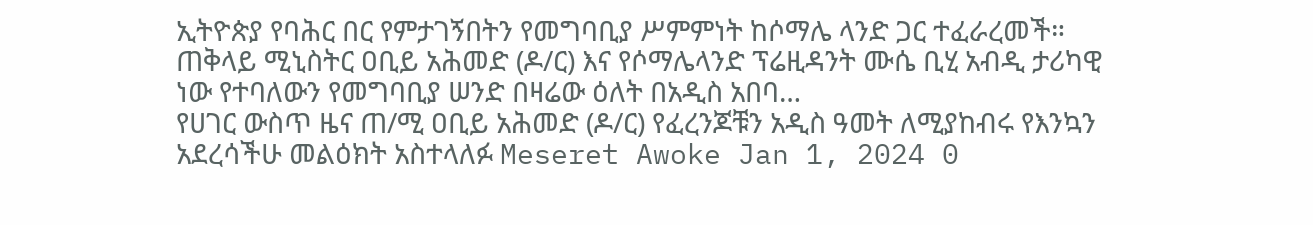ኢትዮጵያ የባሕር በር የምታገኝበትን የመግባቢያ ሥምምነት ከሶማሌ ላንድ ጋር ተፈራረመች። ጠቅላይ ሚኒስትር ዐቢይ አሕመድ (ዶ/ር) እና የሶማሌላንድ ፕሬዚዳንት ሙሴ ቢሂ አብዲ ታሪካዊ ነው የተባለውን የመግባቢያ ሠንድ በዛሬው ዕለት በአዲስ አበባ…
የሀገር ውስጥ ዜና ጠ/ሚ ዐቢይ አሕመድ (ዶ/ር) የፈረንጆቹን አዲስ ዓመት ለሚያከብሩ የእንኳን አደረሳችሁ መልዕክት አስተላለፉ Meseret Awoke Jan 1, 2024 0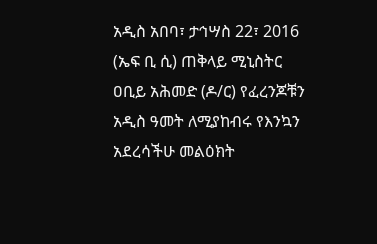አዲስ አበባ፣ ታኅሣስ 22፣ 2016 (ኤፍ ቢ ሲ) ጠቅላይ ሚኒስትር ዐቢይ አሕመድ (ዶ/ር) የፈረንጆቹን አዲስ ዓመት ለሚያከብሩ የእንኳን አደረሳችሁ መልዕክት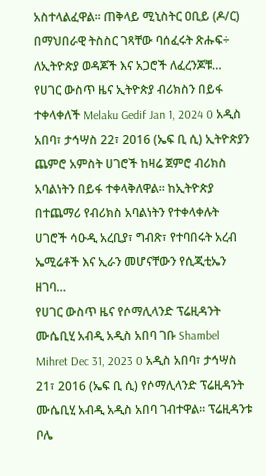አስተላልፈዋል፡፡ ጠቅላይ ሚኒስትር ዐቢይ (ዶ/ር) በማህበራዊ ትስስር ገጻቸው ባሰፈሩት ጽሑፍ÷ ለኢትዮጵያ ወዳጆች እና አጋሮች ለፈረንጆቹ…
የሀገር ውስጥ ዜና ኢትዮጵያ ብሪክስን በይፋ ተቀላቀለች Melaku Gedif Jan 1, 2024 0 አዲስ አበባ፣ ታኅሣስ 22፣ 2016 (ኤፍ ቢ ሲ) ኢትዮጵያን ጨምሮ አምስት ሀገሮች ከዛሬ ጀምሮ ብሪክስ አባልነትን በይፋ ተቀላቅለዋል። ከኢትዮጵያ በተጨማሪ የብሪክስ አባልነትን የተቀላቀሉት ሀገሮች ሳዑዲ አረቢያ፣ ግብጽ፣ የተባበሩት አረብ ኤሚሬቶች እና ኢራን መሆናቸውን የሲጂቲኤን ዘገባ…
የሀገር ውስጥ ዜና የሶማሊላንድ ፕሬዚዳንት ሙሴቢሂ አብዲ አዲስ አበባ ገቡ Shambel Mihret Dec 31, 2023 0 አዲስ አበባ፣ ታኅሣስ 21፣ 2016 (ኤፍ ቢ ሲ) የሶማሊላንድ ፕሬዚዳንት ሙሴቢሂ አብዲ አዲስ አበባ ገብተዋል። ፕሬዚዳንቱ ቦሌ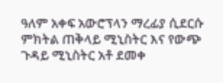ዓለም አቀፍ አውሮፕላን ማረፊያ ሲደርሱ ምክትል ጠቅላይ ሚኒስትር እና የውጭ ጉዳይ ሚኒስትር አቶ ደመቀ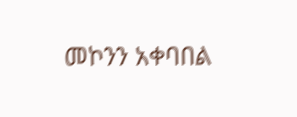መኮንን አቀባበል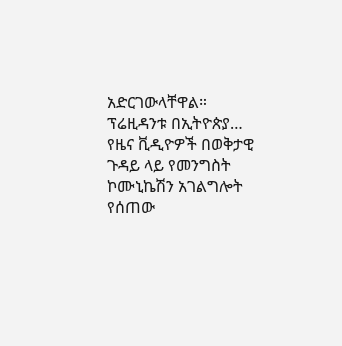አድርገውላቸዋል። ፕሬዚዳንቱ በኢትዮጵያ…
የዜና ቪዲዮዎች በወቅታዊ ጉዳይ ላይ የመንግስት ኮሙኒኬሽን አገልግሎት የሰጠው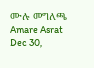ሙሉ መግለጫ Amare Asrat Dec 30,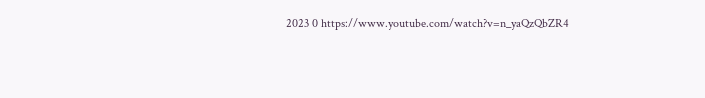2023 0 https://www.youtube.com/watch?v=n_yaQzQbZR4